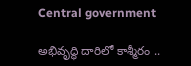Central government

అభివృద్ధి దారిలో కాశ్మీరం ..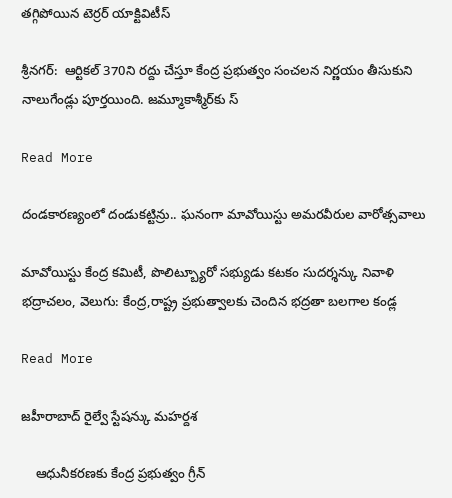తగ్గిపోయిన టెర్రర్ యాక్టివిటీస్

శ్రీనగర్:  ఆర్టికల్ 370ని రద్దు చేస్తూ కేంద్ర ప్రభుత్వం సంచలన నిర్ణయం తీసుకుని నాలుగేండ్లు పూర్తయింది. జమ్మూకాశ్మీర్‌‌‌‌కు స్

Read More

దండకారణ్యంలో దండుకట్టిన్రు.. ఘనంగా మావోయిస్టు అమరవీరుల వారోత్సవాలు

మావోయిస్టు కేంద్ర కమిటీ, పొలిట్బ్యూరో సభ్యుడు కటకం సుదర్శన్కు నివాళి భద్రాచలం, వెలుగు: కేంద్ర,రాష్ట్ర ప్రభుత్వాలకు చెందిన భద్రతా బలగాల కండ్ల

Read More

జహీరాబాద్ రైల్వే స్టేషన్కు మహర్దశ

    ఆధునీకరణకు కేంద్ర ప్రభుత్వం గ్రీన్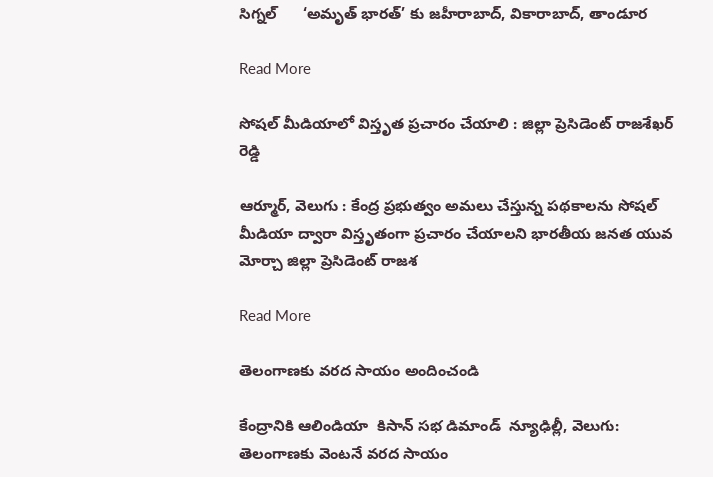సిగ్నల్      ‘అమృత్ భారత్’ కు జహీరాబాద్, వికారాబాద్, తాండూర

Read More

సోషల్ మీడియాలో విస్తృత ప్రచారం చేయాలి : జిల్లా ప్రెసిడెంట్ రాజశేఖర్ రెడ్డి

ఆర్మూర్, వెలుగు : కేంద్ర ప్రభుత్వం అమలు చేస్తున్న పథకాలను సోషల్ మీడియా ద్వారా విస్తృతంగా ప్రచారం చేయాలని భారతీయ జనత యువ మోర్చా జిల్లా ప్రెసిడెంట్ రాజశ

Read More

తెలంగాణకు వరద సాయం అందించండి

కేంద్రానికి ఆలిండియా  కిసాన్ సభ డిమాండ్  న్యూఢిల్లీ, వెలుగు: తెలంగాణకు వెంటనే వరద సాయం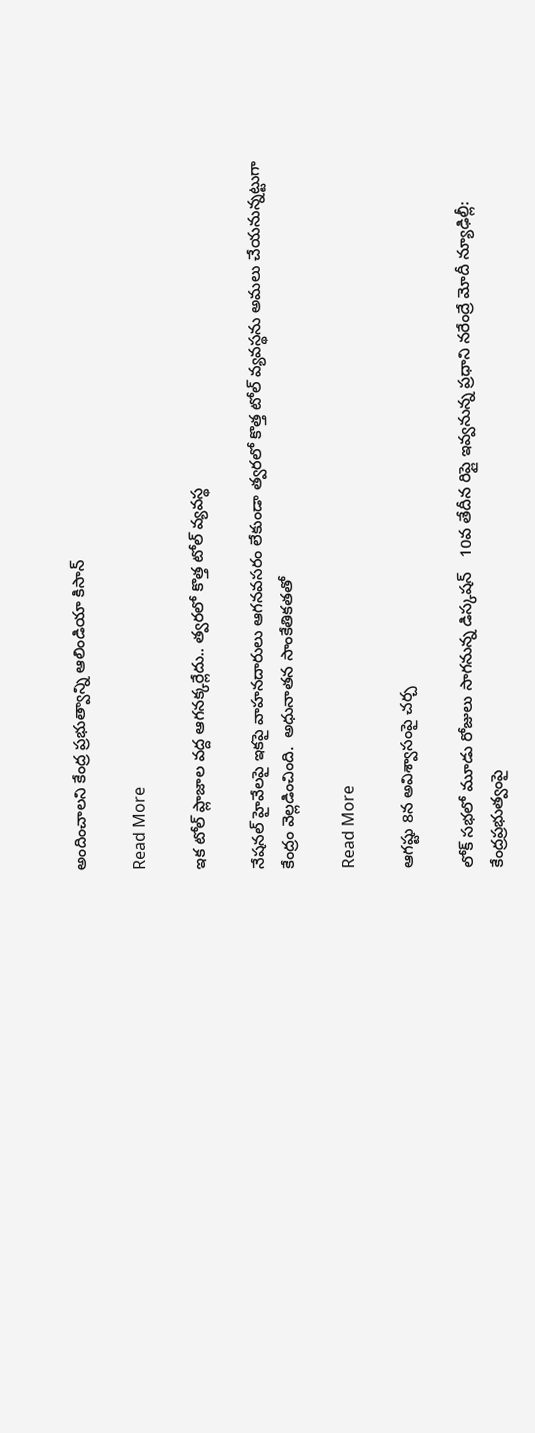అందించాలని కేంద్ర ప్రభుత్వాన్ని ఆలిండియా కిసాన్

Read More

ఇక టోల్‌ ప్లాజాల వద్ద ఆగనక్కర్లేదు.. త్వరలో కొత్త టోల్‌ వ్యవస్థ

నేషనల్ హైవేలపై ఇకపై వాహనదారులు ఆగనవసరం లేకుండా త్వరలో కొత్త టోల్‌ వ్యవస్థను అమలు చేయనున్నట్టుగా కేంద్రం వెల్లడించింది.  అధునాతన సాంకేతికతతో

Read More

ఆగష్టు 8న అవిశ్వాసంపై చర్చ

లోక్ సభలో మూడు రోజులు సాగనున్న డిస్కషన్   10వ తేదీన రిప్లై ఇవ్వనున్న ప్రధాని నరేంద్రే మోదీ న్యూఢిల్లీ: కేంద్రప్రభుత్వంపై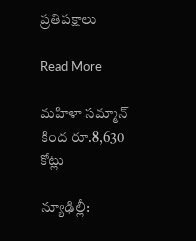ప్రతిపక్షాలు

Read More

మహిళా సమ్మాన్ కింద రూ.8,630 కోట్లు

న్యూఢిల్లీ: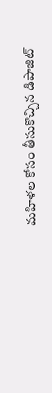మహిళల కోసం తీసుకొచ్చిన డిపాజిట్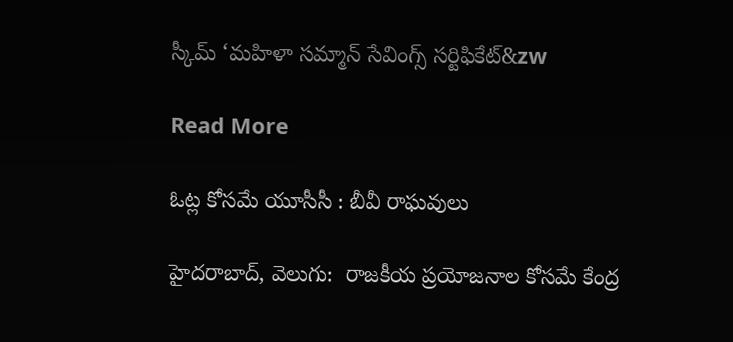స్కీమ్‌‌‌‌ ‘మహిళా సమ్మాన్ సేవింగ్స్‌‌‌‌ సర్టిఫికేట్‌&zw

Read More

ఓట్ల కోసమే యూసీసీ : బీవీ రాఘవులు

హైదరాబాద్, వెలుగు:  రాజకీయ ప్రయోజనాల కోసమే కేంద్ర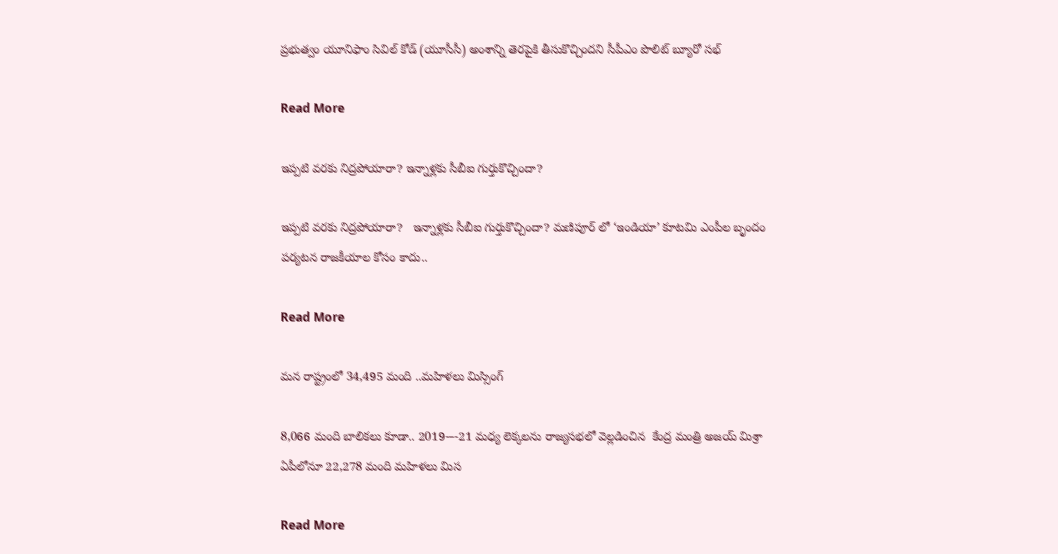ప్రభుత్వం యూనిఫాం సివిల్ కోడ్ (యూసీసీ) అంశాన్ని తెరపైకి తీసుకొచ్చిందని సీపీఎం పొలిట్ బ్యూరో సభ్

Read More

ఇప్పటి వరకు నిద్రపోయారా? ఇన్నాళ్లకు సీబీఐ గుర్తుకొచ్చిందా?

ఇప్పటి వరకు నిద్రపోయారా?   ఇన్నాళ్లకు సీబీఐ గుర్తుకొచ్చిందా? మణిపూర్ లో ‘ఇండియా’ కూటమి ఎంపీల బృందం పర్యటన రాజకీయాల కోసం కాదు..

Read More

మన రాష్ట్రంలో 34,495 మంది ..మహిళలు మిస్సింగ్

8,066 మంది బాలికలు కూడా.. 2019-–-21 మధ్య లెక్కలను రాజ్యసభలో వెల్లడించిన  కేంద్ర మంత్రి అజయ్ మిశ్రా ఏపీలోనూ 22,278 మంది మహిళలు మిస

Read More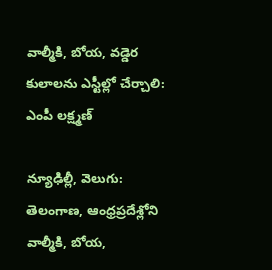వాల్మీకి, బోయ, వడ్డెర కులాలను ఎస్టీల్లో చేర్చాలి: ఎంపీ లక్ష్మణ్

న్యూఢిల్లీ, వెలుగు: తెలంగాణ, ఆంధ్రప్రదేశ్లోని వాల్మీకి, బోయ,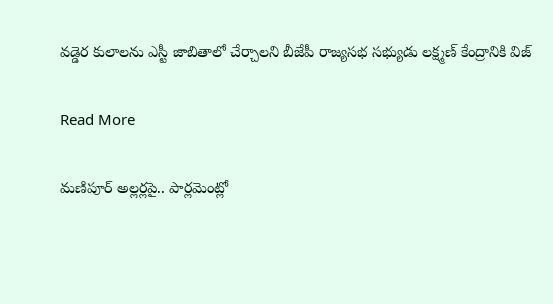వడ్డెర కులాలను ఎస్టీ జాబితాలో చేర్చాలని బీజేపీ రాజ్యసభ సభ్యుడు లక్ష్మణ్ కేంద్రానికి విజ్

Read More

మణిపూర్ అల్లర్లపై.. పార్లమెంట్లో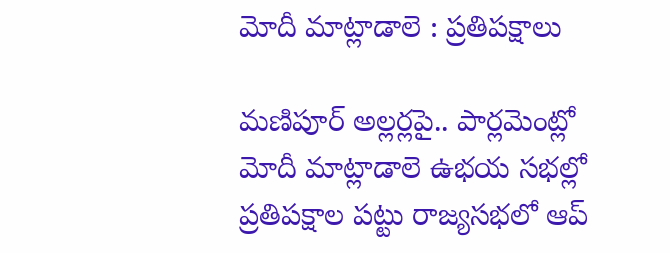మోదీ మాట్లాడాలె : ప్రతిపక్షాలు

మణిపూర్ అల్లర్లపై.. పార్లమెంట్లో మోదీ మాట్లాడాలె ఉభయ సభల్లో ప్రతిపక్షాల పట్టు రాజ్యసభలో ఆప్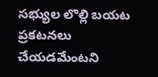సభ్యుల లొల్లి బయట ప్రకటనలు చేయడమేంటని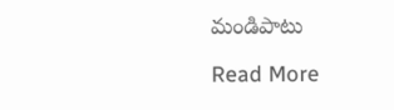మండిపాటు

Read More